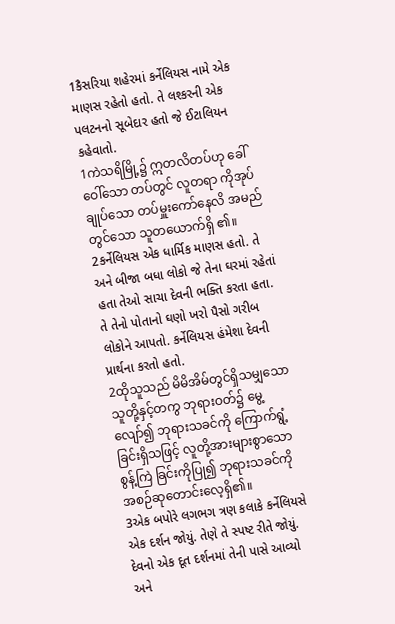1કૈસરિયા શહેરમાં કર્નેલિયસ નામે એક માણસ રહેતો હતો. તે લશ્કરની એક પલટનનો સૂબેદાર હતો જે ઈટાલિયન કહેવાતો.
1ကဲသရိမြို့၌ ဣတလိတပ်ဟု ခေါ်ဝေါ်သော တပ်တွင် လူတရာ ကိုအုပ်ချုပ်သော တပ်မှူးကော်နေလိ အမည် တွင်သော သူတယောက်ရှိ ၏။
2કર્નેલિયસ એક ધાર્મિક માણસ હતો. તે અને બીજા બધા લોકો જે તેના ઘરમાં રહેતાં હતા તેઓ સાચા દેવની ભક્તિ કરતા હતા. તે તેનો પોતાનો ઘણો ખરો પૈસો ગરીબ લોકોને આપતો. કર્નેલિયસ હંમેશા દેવની પ્રાર્થના કરતો હતો.
2ထိုသူသည် မိမိအိမ်တွင်ရှိသမျှသော သူတို့နှင့်တကွ ဘုရားဝတ်၌ မွေ့လျော်၍ ဘုရားသခင်ကို ကြောက်ရွံ့ခြင်းရှိသဖြင့် လူတို့အားများစွာသော စွန့်ကြဲ ခြင်းကိုပြု၍ ဘုရားသခင်ကို အစဉ်ဆုတောင်းလေ့ရှိ၏။
3એક બપોરે લગભગ ત્રણ કલાકે કર્નેલિયસે એક દર્શન જોયું. તેણે તે સ્પષ્ટ રીતે જોયું. દેવનો એક દૂત દર્શનમાં તેની પાસે આવ્યો અને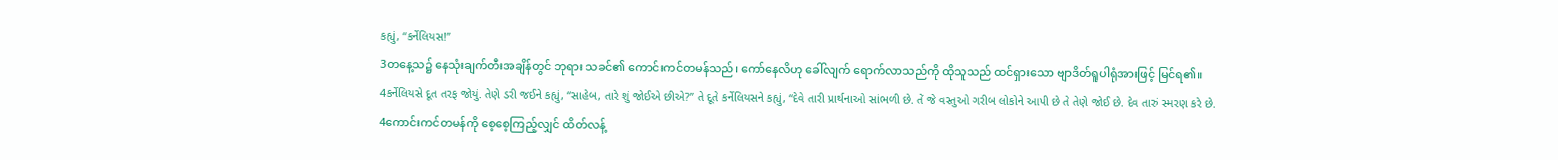કહ્યું, “કર્નેલિયસ!”
3တနေ့သ၌ နေသုံးချက်တီးအချိန်တွင် ဘုရား သခင်၏ ကောင်းကင်တမန်သည်၊ ကော်နေလိဟု ခေါ်လျက် ရောက်လာသည်ကို ထိုသူသည် ထင်ရှားသော ဗျာဒိတ်ရူပါရုံအားဖြင့် မြင်ရ၏။
4કર્નેલિયસે દૂત તરફ જોયું. તેણે ડરી જઈને કહ્યું, “સાહેબ, તારે શું જોઈએ છીએ?” તે દૂતે કર્નેલિયસને કહ્યું, “દેવે તારી પ્રાર્થનાઓ સાંભળી છે. તેં જે વસ્તુઓ ગરીબ લોકોને આપી છે તે તેણે જોઈ છે. દેવ તારું સ્મરણ કરે છે.
4ကောင်းကင်တမန်ကို စေ့စေ့ကြည့်လျှင် ထိတ်လန့်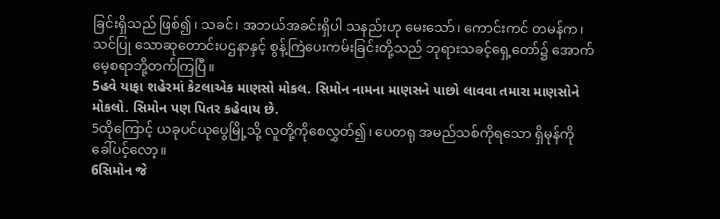ခြင်းရှိသည် ဖြစ်၍၊ သခင်၊ အဘယ်အခင်းရှိပါ သနည်းဟု မေးသော်၊ ကောင်းကင် တမန်က၊ သင်ပြု သောဆုတောင်းပဌနာနှင့် စွန့်ကြဲပေးကမ်းခြင်းတို့သည် ဘုရားသခင့်ရှေ့တော်၌ အောက်မေ့စရာဘို့တက်ကြပြီ။
5હવે યાફા શહેરમાં કેટલાએક માણસો મોકલ. સિમોન નામના માણસને પાછો લાવવા તમારા માણસોને મોકલો. સિમોન પણ પિતર કહેવાય છે.
5ထိုကြောင့် ယခုပင်ယုပွေမြို့သို့ လူတို့ကိုစေလွှတ်၍၊ ပေတရု အမည်သစ်ကိုရသော ရှိမုန်ကိုခေါ်ပင့်လော့။
6સિમોન જે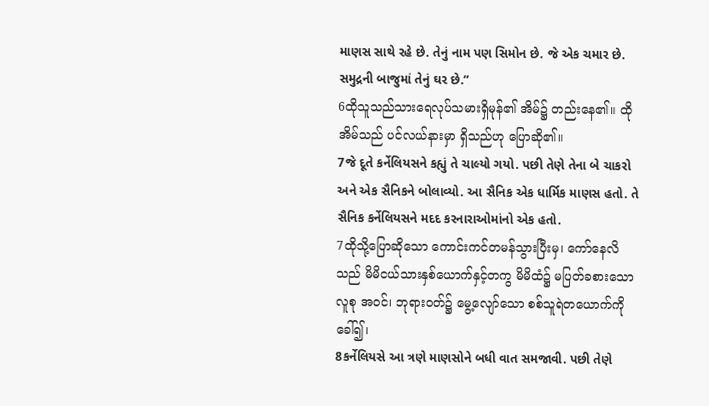માણસ સાથે રહે છે. તેનું નામ પણ સિમોન છે. જે એક ચમાર છે. સમુદ્રની બાજુમાં તેનું ઘર છે.”
6ထိုသူသည်သားရေလုပ်သမားရှိမုန်၏ အိမ်၌ တည်းနေ၏။ ထိုအိမ်သည် ပင်လယ်နားမှာ ရှိသည်ဟု ပြောဆို၏။
7જે દૂતે કર્નેલિયસને કહ્યું તે ચાલ્યો ગયો. પછી તેણે તેના બે ચાકરો અને એક સૈનિકને બોલાવ્યો. આ સૈનિક એક ધાર્મિક માણસ હતો. તે સૈનિક કર્નેલિયસને મદદ કરનારાઓમાંનો એક હતો.
7ထိုသို့ပြောဆိုသော ကောင်းကင်တမန်သွားပြီးမှ၊ ကော်နေလိသည် မိမိငယ်သားနှစ်ယောက်နှင့်တကွ မိမိထံ၌ မပြတ်ခစားသောလူစု အဝင်၊ ဘုရားဝတ်၌ မွေ့လျော်သော စစ်သူရဲတယောက်ကိုခေါ်၍၊
8કર્નેલિયસે આ ત્રણે માણસોને બધી વાત સમજાવી. પછી તેણે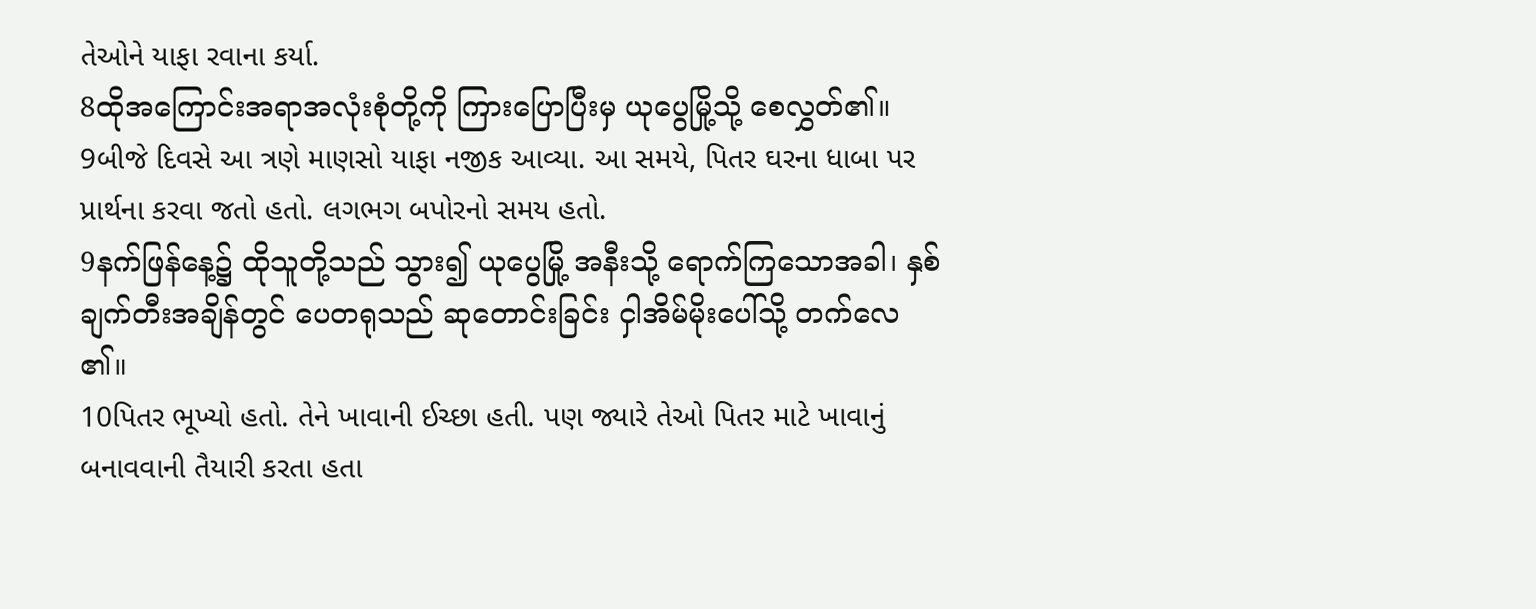તેઓને યાફા રવાના કર્યા.
8ထိုအကြောင်းအရာအလုံးစုံတို့ကို ကြားပြောပြီးမှ ယုပွေမြို့သို့ စေလွှတ်၏။
9બીજે દિવસે આ ત્રણે માણસો યાફા નજીક આવ્યા. આ સમયે, પિતર ઘરના ધાબા પર પ્રાર્થના કરવા જતો હતો. લગભગ બપોરનો સમય હતો.
9နက်ဖြန်နေ့၌ ထိုသူတို့သည် သွား၍ ယုပွေမြို့ အနီးသို့ ရောက်ကြသောအခါ၊ နှစ်ချက်တီးအချိန်တွင် ပေတရုသည် ဆုတောင်းခြင်း ငှါအိမ်မိုးပေါ်သို့ တက်လေ ၏။
10પિતર ભૂખ્યો હતો. તેને ખાવાની ઈચ્છા હતી. પણ જ્યારે તેઓ પિતર માટે ખાવાનું બનાવવાની તૈયારી કરતા હતા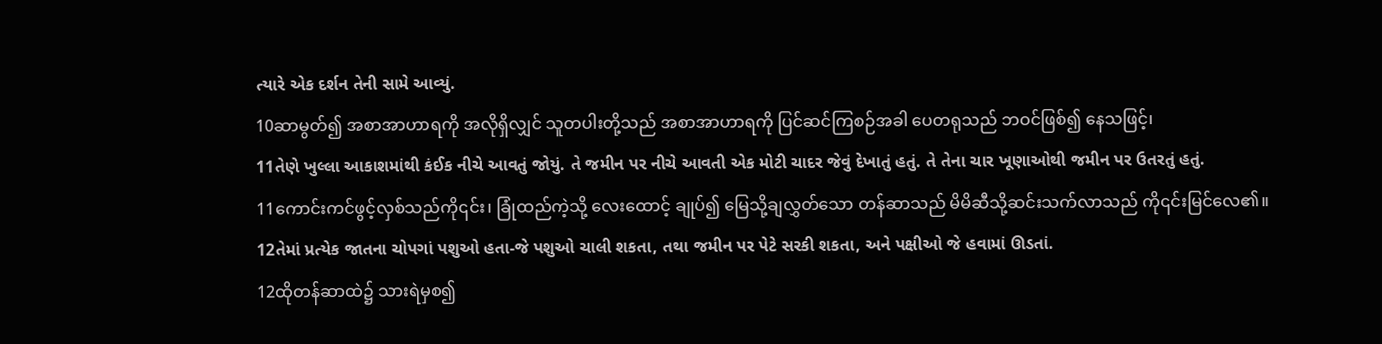ત્યારે એક દર્શન તેની સામે આવ્યું.
10ဆာမွတ်၍ အစာအာဟာရကို အလိုရှိလျှင် သူတပါးတို့သည် အစာအာဟာရကို ပြင်ဆင်ကြစဉ်အခါ ပေတရုသည် ဘဝင်ဖြစ်၍ နေသဖြင့်၊
11તેણે ખુલ્લા આકાશમાંથી કંઈક નીચે આવતું જોયું. તે જમીન પર નીચે આવતી એક મોટી ચાદર જેવું દેખાતું હતું. તે તેના ચાર ખૂણાઓથી જમીન પર ઉતરતું હતું.
11ကောင်းကင်ဖွင့်လှစ်သည်ကို၎င်း၊ ခြုံထည်ကဲ့သို့ လေးထောင့် ချုပ်၍ မြေသို့ချလွှတ်သော တန်ဆာသည် မိမိဆီသို့ဆင်းသက်လာသည် ကို၎င်းမြင်လေ၏။
12તેમાં પ્રત્યેક જાતના ચોપગાં પશુઓ હતા-જે પશુઓ ચાલી શકતા, તથા જમીન પર પેટે સરકી શકતા, અને પક્ષીઓ જે હવામાં ઊડતાં.
12ထိုတန်ဆာထဲ၌ သားရဲမှစ၍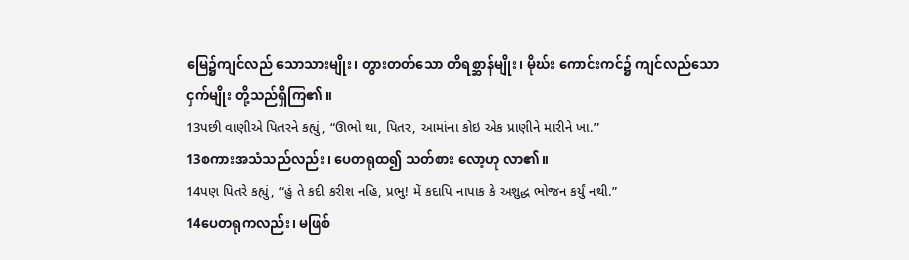မြေ၌ကျင်လည် သောသားမျိုး၊ တွားတတ်သော တိရစ္ဆာန်မျိုး၊ မိုဃ်း ကောင်းကင်၌ ကျင်လည်သော ငှက်မျိုး တို့သည်ရှိကြ၏။
13પછી વાણીએ પિતરને કહ્યું, “ઊભો થા, પિતર, આમાંના કોઇ એક પ્રાણીને મારીને ખા.”
13စကားအသံသည်လည်း၊ ပေတရုထ၍ သတ်စား လော့ဟု လာ၏။
14પણ પિતરે કહ્યું, “હું તે કદી કરીશ નહિ, પ્રભુ! મેં કદાપિ નાપાક કે અશુદ્ધ ભોજન કર્યું નથી.”
14ပေတရုကလည်း၊ မဖြစ်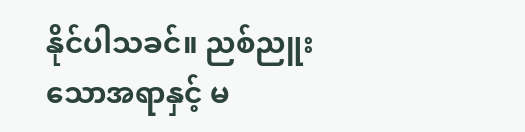နိုင်ပါသခင်။ ညစ်ညူး သောအရာနှင့် မ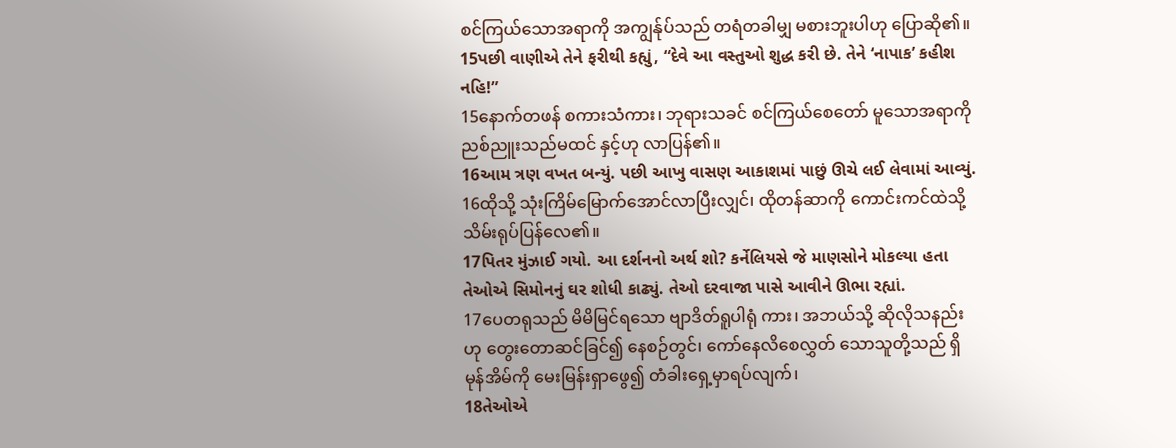စင်ကြယ်သောအရာကို အကျွန်ုပ်သည် တရံတခါမျှ မစားဘူးပါဟု ပြောဆို၏။
15પછી વાણીએ તેને ફરીથી કહ્યું, “દેવે આ વસ્તુઓ શુદ્ધ કરી છે. તેને ‘નાપાક’ કહીશ નહિ!”
15နောက်တဖန် စကားသံကား၊ ဘုရားသခင် စင်ကြယ်စေတော် မူသောအရာကို ညစ်ညူးသည်မထင် နှင့်ဟု လာပြန်၏။
16આમ ત્રણ વખત બન્યું. પછી આખુ વાસણ આકાશમાં પાછું ઊચે લઈ લેવામાં આવ્યું.
16ထိုသို့ သုံးကြိမ်မြောက်အောင်လာပြီးလျှင်၊ ထိုတန်ဆာကို ကောင်းကင်ထဲသို့ သိမ်းရုပ်ပြန်လေ၏။
17પિતર મુંઝાઈ ગયો. આ દર્શનનો અર્થ શો? કર્નેલિયસે જે માણસોને મોકલ્યા હતા તેઓએ સિમોનનું ઘર શોધી કાઢ્યું. તેઓ દરવાજા પાસે આવીને ઊભા રહ્યાં.
17ပေတရုသည် မိမိမြင်ရသော ဗျာဒိတ်ရူပါရုံ ကား၊ အဘယ်သို့ ဆိုလိုသနည်းဟု တွေးတောဆင်ခြင်၍ နေစဉ်တွင်၊ ကော်နေလိစေလွှတ် သောသူတို့သည် ရှိမုန်အိမ်ကို မေးမြန်းရှာဖွေ၍ တံခါးရှေ့မှာရပ်လျက်၊
18તેઓએ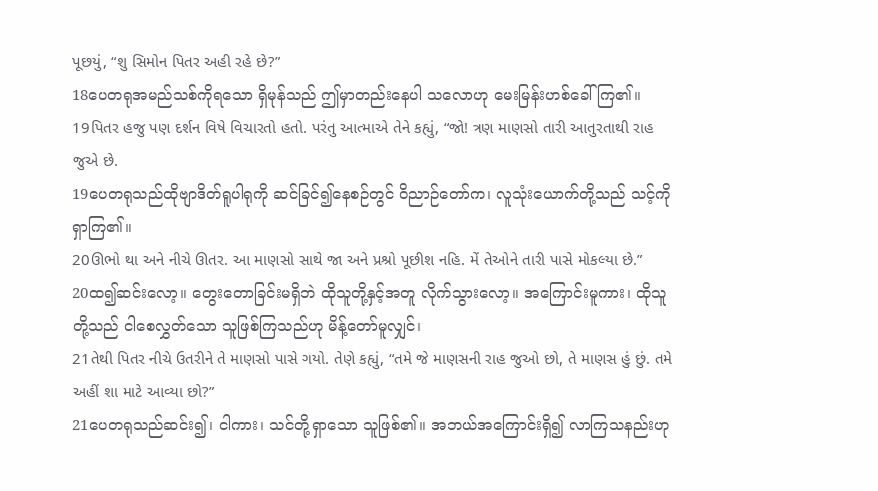પૂછયું, “શુ સિમોન પિતર અહી રહે છે?”
18ပေတရုအမည်သစ်ကိုရသော ရှိမုန်သည် ဤမှာတည်းနေပါ သလောဟု မေးမြန်းဟစ်ခေါ်ကြ၏။
19પિતર હજુ પણ દર્શન વિષે વિચારતો હતો. પરંતુ આત્માએ તેને કહ્યું, “જો! ત્રણ માણસો તારી આતુરતાથી રાહ જુએ છે.
19ပေတရုသည်ထိုဗျာဒိတ်ရူပါရုကို ဆင်ခြင်၍နေစဉ်တွင် ဝိညာဉ်တော်က၊ လူသုံးယောက်တို့သည် သင့်ကိုရှာကြ၏။
20ઊભો થા અને નીચે ઊતર. આ માણસો સાથે જા અને પ્રશ્રો પૂછીશ નહિ. મેં તેઓને તારી પાસે મોકલ્યા છે.”
20ထ၍ဆင်းလော့။ တွေးတောခြင်းမရှိဘဲ ထိုသူတို့နှင့်အတူ လိုက်သွားလော့။ အကြောင်းမူကား၊ ထိုသူတို့သည် ငါစေလွှတ်သော သူဖြစ်ကြသည်ဟု မိန့်တော်မူလျှင်၊
21તેથી પિતર નીચે ઉતરીને તે માણસો પાસે ગયો. તેણે કહ્યું, “તમે જે માણસની રાહ જુઓ છો, તે માણસ હું છું. તમે અહીં શા માટે આવ્યા છો?”
21ပေတရုသည်ဆင်း၍၊ ငါကား၊ သင်တို့ရှာသော သူဖြစ်၏။ အဘယ်အကြောင်းရှိ၍ လာကြသနည်းဟု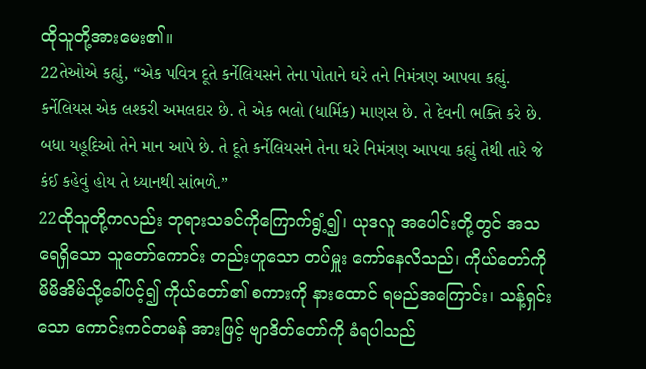ထိုသူတို့အားမေး၏။
22તેઓએ કહ્યું, “એક પવિત્ર દૂતે કર્નેલિયસને તેના પોતાને ઘરે તને નિમંત્રણ આપવા કહ્યું. કર્નેલિયસ એક લશ્કરી અમલદાર છે. તે એક ભલો (ધાર્મિક) માણસ છે. તે દેવની ભક્તિ કરે છે. બધા યહૂદિઓ તેને માન આપે છે. તે દૂતે કર્નેલિયસને તેના ઘરે નિમંત્રણ આપવા કહ્યું તેથી તારે જે કંઈ કહેવું હોય તે ધ્યાનથી સાંભળે.”
22ထိုသူတို့ကလည်း ဘုရားသခင်ကိုကြောက်ရွံ့၍၊ ယုဒလူ အပေါင်းတို့တွင် အသရေရှိသော သူတော်ကောင်း တည်းဟူသော တပ်မှူး ကော်နေလိသည်၊ ကိုယ်တော်ကို မိမိအိမ်သို့ခေါ်ပင့်၍ ကိုယ်တော်၏ စကားကို နားထောင် ရမည်အကြောင်း၊ သန့်ရှင်းသော ကောင်းကင်တမန် အားဖြင့် ဗျာဒိတ်တော်ကို ခံရပါသည်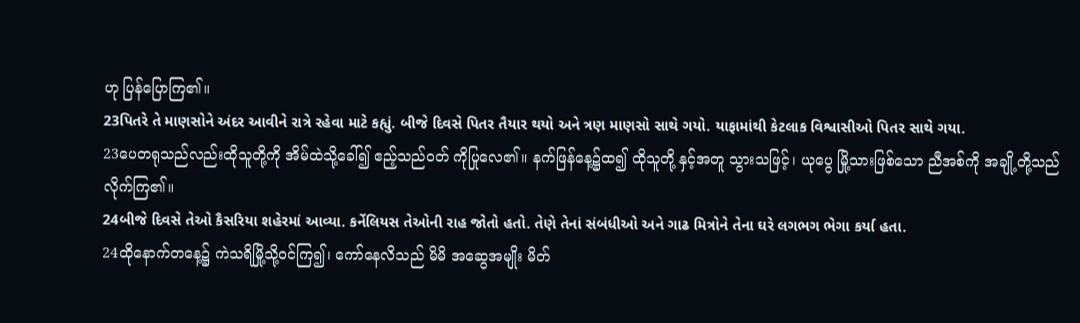ဟု ပြန်ပြောကြ၏။
23પિતરે તે માણસોને અંદર આવીને રાત્રે રહેવા માટે કહ્યું. બીજે દિવસે પિતર તૈયાર થયો અને ત્રણ માણસો સાથે ગયો. યાફામાંથી કેટલાક વિશ્વાસીઓ પિતર સાથે ગયા.
23ပေတရုသည်လည်းထိုသူတို့ကို အိမ်ထဲသို့ခေါ်၍ ဧည့်သည်ဝတ် ကိုပြုလေ၏။ နက်ဖြန်နေ့၌ထ၍ ထိုသူတို့ နှင့်အတူ သွားသဖြင့်၊ ယုပွေ မြို့သားဖြစ်သော ညီအစ်ကို အချို့တို့သည် လိုက်ကြ၏။
24બીજે દિવસે તેઓ કૈસરિયા શહેરમાં આવ્યા. કર્નેલિયસ તેઓની રાહ જોતો હતો. તેણે તેનાં સંબંધીઓ અને ગાઢ મિત્રોને તેના ઘરે લગભગ ભેગા કર્યા હતા.
24ထိုနောက်တနေ့၌ ကဲသရိမြို့သို့ဝင်ကြ၍၊ ကော်နေလိသည် မိမိ အဆွေအမျိုး မိတ်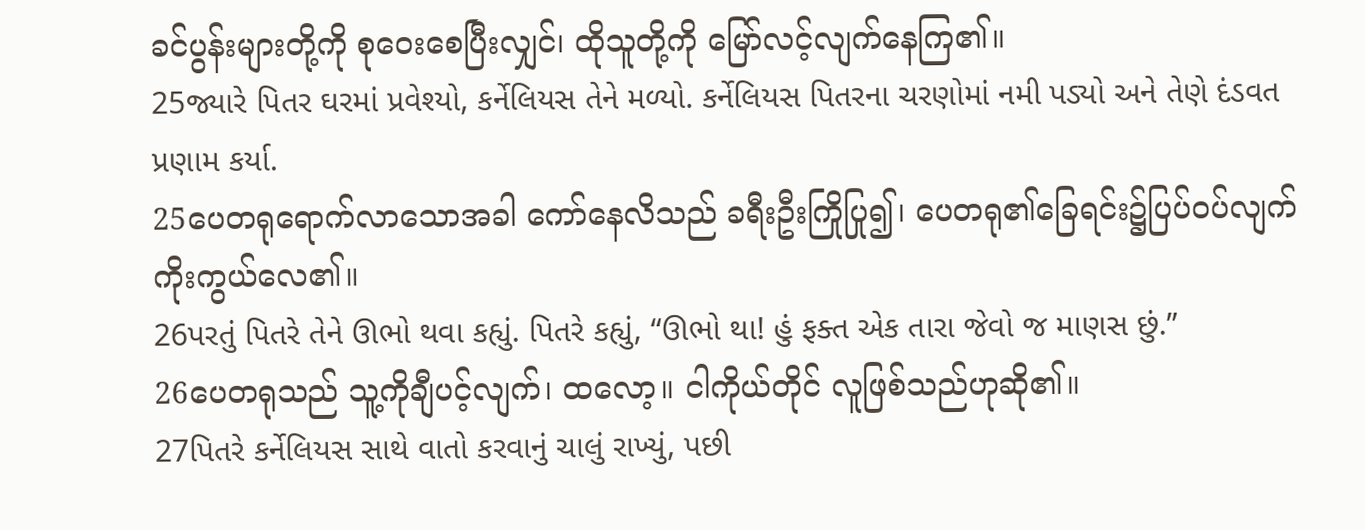ခင်ပွန်းများတို့ကို စုဝေးစေပြီးလျှင်၊ ထိုသူတို့ကို မြော်လင့်လျက်နေကြ၏။
25જ્યારે પિતર ઘરમાં પ્રવેશ્યો, કર્નેલિયસ તેને મળ્યો. કર્નેલિયસ પિતરના ચરણોમાં નમી પડ્યો અને તેણે દંડવત પ્રણામ કર્યા.
25ပေတရုရောက်လာသောအခါ ကော်နေလိသည် ခရီးဦးကြိုပြု၍၊ ပေတရု၏ခြေရင်း၌ပြပ်ဝပ်လျက် ကိုးကွယ်လေ၏။
26પરતું પિતરે તેને ઊભો થવા કહ્યું. પિતરે કહ્યું, “ઊભો થા! હું ફક્ત એક તારા જેવો જ માણસ છું.”
26ပေတရုသည် သူ့ကိုချီပင့်လျက်၊ ထလော့။ ငါကိုယ်တိုင် လူဖြစ်သည်ဟုဆို၏။
27પિતરે કર્નેલિયસ સાથે વાતો કરવાનું ચાલું રાખ્યું, પછી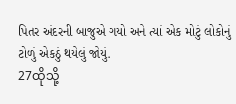પિતર અંદરની બાજુએ ગયો અને ત્યાં એક મોટું લોકોનું ટોળું એકઠું થયેલું જોયું.
27ထိုသို့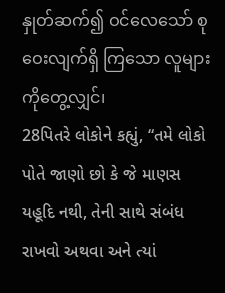နှုတ်ဆက်၍ ဝင်လေသော် စုဝေးလျက်ရှိ ကြသော လူများကိုတွေ့လျှင်၊
28પિતરે લોકોને કહ્યું, “તમે લોકો પોતે જાણો છો કે જે માણસ યહૂદિ નથી, તેની સાથે સંબંધ રાખવો અથવા અને ત્યાં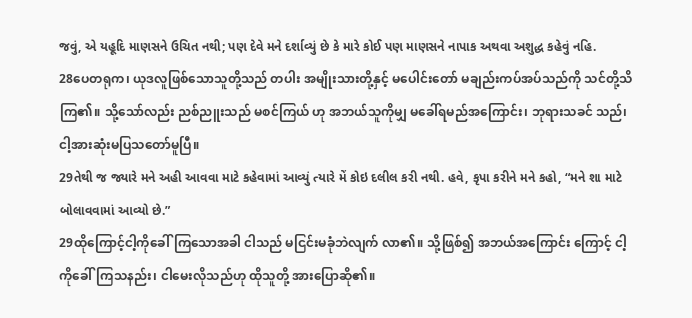જવું, એ યહૂદિ માણસને ઉચિત નથી; પણ દેવે મને દર્શાવ્યું છે કે મારે કોઈ પણ માણસને નાપાક અથવા અશુદ્ધ કહેવું નહિ.
28ပေတရုက၊ ယုဒလူဖြစ်သောသူတို့သည် တပါး အမျိုးသားတို့နှင့် မပေါင်းတော် မချည်းကပ်အပ်သည်ကို သင်တို့သိကြ၏။ သို့သော်လည်း ညစ်ညူးသည် မစင်ကြယ် ဟု အဘယ်သူကိုမျှ မခေါ်ရမည်အကြောင်း၊ ဘုရားသခင် သည်၊ ငါ့အားဆုံးမပြသတော်မူပြီ။
29તેથી જ જ્યારે મને અહી આવવા માટે કહેવામાં આવ્યું ત્યારે મેં કોઇ દલીલ કરી નથી. હવે, કૃપા કરીને મને કહો, “મને શા માટે બોલાવવામાં આવ્યો છે.”
29ထိုကြောင့်ငါ့ကိုခေါ်ကြသောအခါ ငါသည် မငြင်းမခုံဘဲလျက် လာ၏။ သို့ဖြစ်၍ အဘယ်အကြောင်း ကြောင့် ငါ့ကိုခေါ်ကြသနည်း၊ ငါမေးလိုသည်ဟု ထိုသူတို့ အားပြောဆို၏။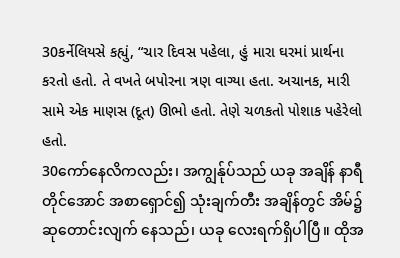30કર્નેલિયસે કહ્યું, “ચાર દિવસ પહેલા, હું મારા ઘરમાં પ્રાર્થના કરતો હતો. તે વખતે બપોરના ત્રણ વાગ્યા હતા. અચાનક, મારી સામે એક માણસ (દૂત) ઊભો હતો. તેણે ચળકતો પોશાક પહેરેલો હતો.
30ကော်နေလိကလည်း၊ အကျွန်ုပ်သည် ယခု အချိန် နာရီတိုင်အောင် အစာရှောင်၍ သုံးချက်တီး အချိန်တွင် အိမ်၌ဆုတောင်းလျက် နေသည်၊ ယခု လေးရက်ရှိပါပြီ။ ထိုအ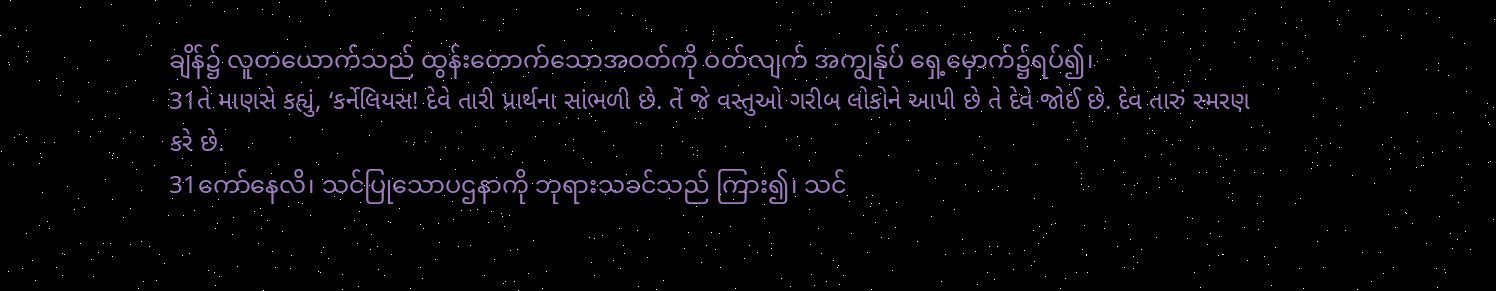ချိန်၌ လူတယောက်သည် ထွန်းတောက်သောအဝတ်ကို ဝတ်လျက် အကျွန်ုပ် ရှေ့မှောက်၌ရပ်၍၊
31તે માણસે કહ્યું, ‘કર્નેલિયસ! દેવે તારી પ્રાર્થના સાંભળી છે. તેં જે વસ્તુઓ ગરીબ લોકોને આપી છે તે દેવે જોઈ છે. દેવ તારું સ્મરણ કરે છે.
31ကော်နေလိ၊ သင်ပြုသောပဌနာကို ဘုရားသခင်သည် ကြား၍၊ သင်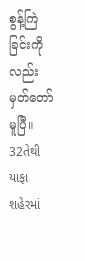စွန့်ကြဲခြင်းကိုလည်း မှတ်တော်မူပြီ။
32તેથી યાફા શહેરમાં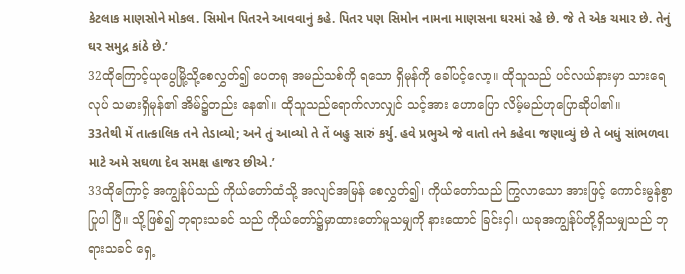કેટલાક માણસોને મોકલ. સિમોન પિતરને આવવાનું કહે. પિતર પણ સિમોન નામના માણસના ઘરમાં રહે છે. જે તે એક ચમાર છે. તેનું ઘર સમુદ્ર કાંઠે છે.’
32ထိုကြောင့်ယုပွေမြို့သို့စေလွှတ်၍ ပေတရု အမည်သစ်ကို ရသော ရှိမုန်ကို ခေါ်ပင့်လော့။ ထိုသူသည် ပင်လယ်နားမှာ သားရေလုပ် သမားရှိမုန်၏ အိမ်၌တည်း နေ၏။ ထိုသူသည်ရောက်လာလျှင် သင့်အား ဟောပြော လိမ့်မည်ဟုပြောဆိုပါ၏။
33તેથી મેં તાત્કાલિક તને તેડાવ્યો; અને તું આવ્યો તે તેં બહુ સારું કર્યુ. હવે પ્રભુએ જે વાતો તને કહેવા જણાવ્યું છે તે બધું સાંભળવા માટે અમે સઘળા દેવ સમક્ષ હાજર છીએ.’
33ထိုကြောင့် အကျွန်ုပ်သည် ကိုယ်တော်ထံသို့ အလျင်အမြန် စေလွှတ်၍၊ ကိုယ်တော်သည် ကြွလာသော အားဖြင့် ကောင်းမွန်စွာပြုပါ ပြီ။ သို့ဖြစ်၍ ဘုရားသခင် သည် ကိုယ်တော်၌မှာထားတော်မူသမျှကို နားထောင် ခြင်းငှါ၊ ယခုအကျွန်ုပ်တို့ရှိသမျှသည် ဘုရားသခင် ရှေ့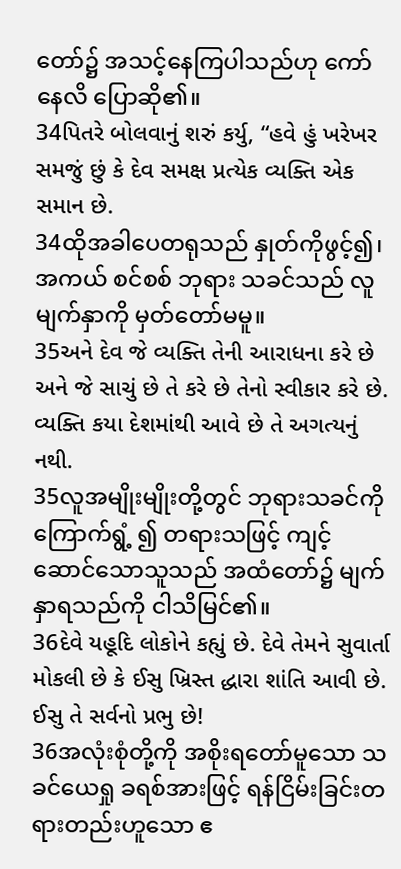တော်၌ အသင့်နေကြပါသည်ဟု ကော်နေလိ ပြောဆို၏။
34પિતરે બોલવાનું શરું કર્યુ, “હવે હું ખરેખર સમજું છું કે દેવ સમક્ષ પ્રત્યેક વ્યક્તિ એક સમાન છે.
34ထိုအခါပေတရုသည် နှုတ်ကိုဖွင့်၍၊ အကယ် စင်စစ် ဘုရား သခင်သည် လူမျက်နှာကို မှတ်တော်မမူ။
35અને દેવ જે વ્યક્તિ તેની આરાધના કરે છે અને જે સાચું છે તે કરે છે તેનો સ્વીકાર કરે છે. વ્યક્તિ કયા દેશમાંથી આવે છે તે અગત્યનું નથી.
35လူအမျိုးမျိုးတို့တွင် ဘုရားသခင်ကို ကြောက်ရွံ့ ၍ တရားသဖြင့် ကျင့်ဆောင်သောသူသည် အထံတော်၌ မျက်နှာရသည်ကို ငါသိမြင်၏။
36દેવે યહૂદિ લોકોને કહ્યું છે. દેવે તેમને સુવાર્તા મોકલી છે કે ઈસુ ખ્રિસ્ત દ્ધારા શાંતિ આવી છે. ઈસુ તે સર્વનો પ્રભુ છે!
36အလုံးစုံတို့ကို အစိုးရတော်မူသော သခင်ယေရှု ခရစ်အားဖြင့် ရန်ငြိမ်းခြင်းတရားတည်းဟူသော ဧ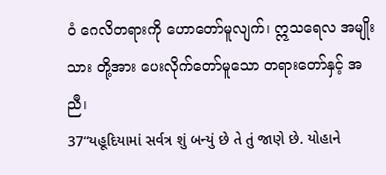ဝံ ဂေလိတရားကို ဟောတော်မူလျက်၊ ဣသရေလ အမျိုး သား တို့အား ပေးလိုက်တော်မူသော တရားတော်နှင့် အညီ၊
37“યહૂદિયામાં સર્વત્ર શું બન્યું છે તે તું જાણે છે. યોહાને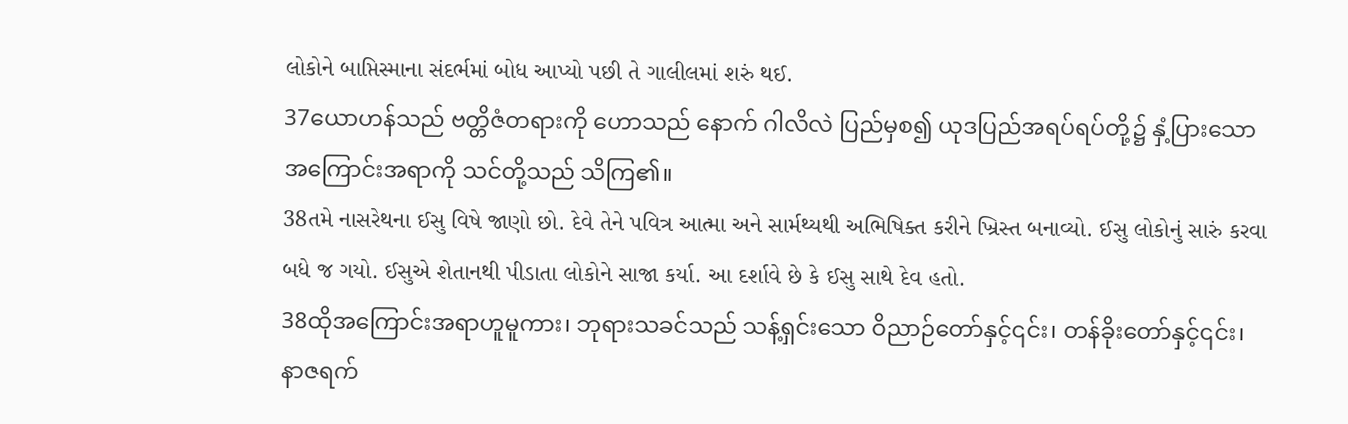લોકોને બાપ્તિસ્માના સંદર્ભમાં બોધ આપ્યો પછી તે ગાલીલમાં શરું થઈ.
37ယောဟန်သည် ဗတ္တိဇံတရားကို ဟောသည် နောက် ဂါလိလဲ ပြည်မှစ၍ ယုဒပြည်အရပ်ရပ်တို့၌ နှံ့ပြားသော အကြောင်းအရာကို သင်တို့သည် သိကြ၏။
38તમે નાસરેથના ઈસુ વિષે જાણો છો. દેવે તેને પવિત્ર આત્મા અને સાર્મથ્યથી અભિષિક્ત કરીને ખ્રિસ્ત બનાવ્યો. ઈસુ લોકોનું સારું કરવા બધે જ ગયો. ઈસુએ શેતાનથી પીડાતા લોકોને સાજા કર્યા. આ દર્શાવે છે કે ઈસુ સાથે દેવ હતો.
38ထိုအကြောင်းအရာဟူမူကား၊ ဘုရားသခင်သည် သန့်ရှင်းသော ဝိညာဉ်တော်နှင့်၎င်း၊ တန်ခိုးတော်နှင့်၎င်း၊ နာဇရက်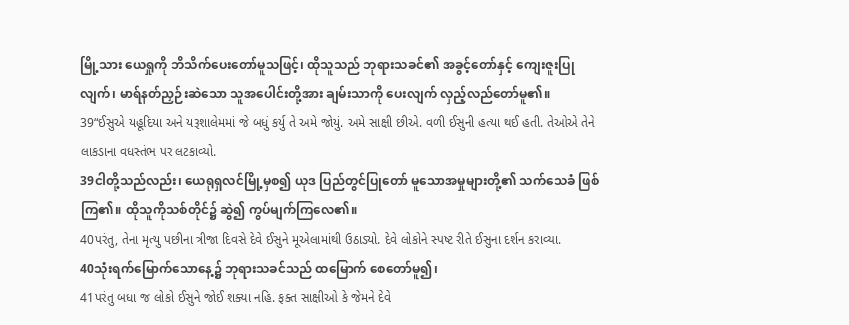မြို့သား ယေရှုကို ဘိသိက်ပေးတော်မူသဖြင့်၊ ထိုသူသည် ဘုရားသခင်၏ အခွင့်တော်နှင့် ကျေးဇူးပြုလျက်၊ မာရ်နတ်ညှဉ်းဆဲသော သူအပေါင်းတို့အား ချမ်းသာကို ပေးလျက် လှည့်လည်တော်မူ၏။
39“ઈસુએ યહૂદિયા અને યરૂશાલેમમાં જે બધું કર્યુ તે અમે જોયું. અમે સાક્ષી છીએ. વળી ઈસુની હત્યા થઈ હતી. તેઓએ તેને લાકડાના વધસ્તંભ પર લટકાવ્યો.
39ငါတို့သည်လည်း၊ ယေရုရှလင်မြို့မှစ၍ ယုဒ ပြည်တွင်ပြုတော် မူသောအမှုများတို့၏ သက်သေခံ ဖြစ်ကြ၏။ ထိုသူကိုသစ်တိုင်၌ ဆွဲ၍ ကွပ်မျက်ကြလေ၏။
40પરંતુ, તેના મૃત્યુ પછીના ત્રીજા દિવસે દેવે ઈસુને મૂએલામાંથી ઉઠાડ્યો. દેવે લોકોને સ્પષ્ટ રીતે ઈસુના દર્શન કરાવ્યા.
40သုံးရက်မြောက်သောနေ့၌ ဘုရားသခင်သည် ထမြောက် စေတော်မူ၍၊
41પરંતુ બધા જ લોકો ઈસુને જોઈ શક્યા નહિ. ફક્ત સાક્ષીઓ કે જેમને દેવે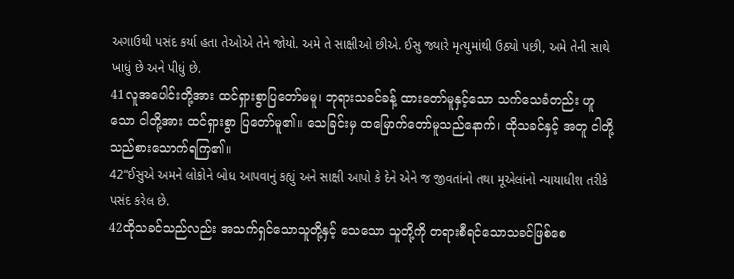અગાઉથી પસંદ કર્યા હતા તેઓએ તેને જોયો. અમે તે સાક્ષીઓ છીએ. ઈસુ જ્યારે મૃત્યુમાંથી ઉઠ્યો પછી, અમે તેની સાથે ખાધું છે અને પીધું છે.
41လူအပေါင်းတို့အား ထင်ရှားစွာပြတော်မမူ၊ ဘုရားသခင်ခန့် ထားတော်မူနှင့်သော သက်သေခံတည်း ဟူသော ငါတို့အား ထင်ရှားစွာ ပြတော်မူ၏။ သေခြင်းမှ ထမြောက်တော်မူသည်နောက်၊ ထိုသခင်နှင့် အတူ ငါတို့သည်စားသောက်ရကြ၏။
42“ઈસુએ અમને લોકોને બોધ આપવાનું કહ્યું અને સાક્ષી આપો કે દેને એને જ જીવતાંનો તથા મૂએલાંનો ન્યાયાધીશ તરીકે પસંદ કરેલ છે.
42ထိုသခင်သည်လည်း အသက်ရှင်သောသူတို့နှင့် သေသော သူတို့ကို တရားစီရင်သောသခင်ဖြစ်စေ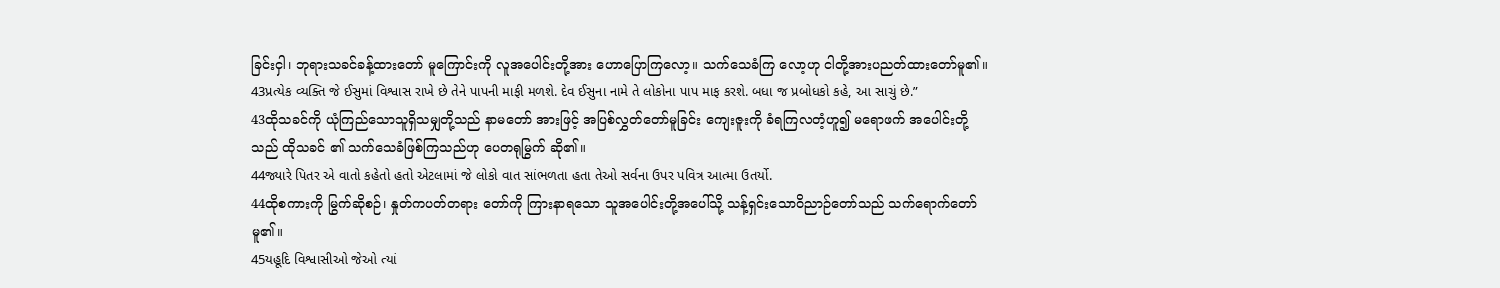ခြင်းငှါ၊ ဘုရားသခင်ခန့်ထားတော် မူကြောင်းကို လူအပေါင်းတို့အား ဟောပြောကြလော့။ သက်သေခံကြ လော့ဟု ငါတို့အားပညတ်ထားတော်မူ၏။
43પ્રત્યેક વ્યક્તિ જે ઈસુમાં વિશ્વાસ રાખે છે તેને પાપની માફી મળશે. દેવ ઈસુના નામે તે લોકોના પાપ માફ કરશે. બધા જ પ્રબોધકો કહે, આ સાચું છે.”
43ထိုသခင်ကို ယုံကြည်သောသူရှိသမျှတို့သည် နာမတော် အားဖြင့် အပြစ်လွှတ်တော်မူခြင်း ကျေးဇူးကို ခံရကြလတံ့ဟူ၍ မရောဖက် အပေါင်းတို့သည် ထိုသခင် ၏ သက်သေခံဖြစ်ကြသည်ဟု ပေတရုမြွက် ဆို၏။
44જ્યારે પિતર એ વાતો કહેતો હતો એટલામાં જે લોકો વાત સાંભળતા હતા તેઓ સર્વના ઉપર પવિત્ર આત્મા ઉતર્યો.
44ထိုစကားကို မြွက်ဆိုစဉ်၊ နှုတ်ကပတ်တရား တော်ကို ကြားနာရသော သူအပေါင်းတို့အပေါ်သို့ သန့်ရှင်းသောဝိညာဉ်တော်သည် သက်ရောက်တော်မူ၏။
45યહૂદિ વિશ્વાસીઓ જેઓ ત્યાં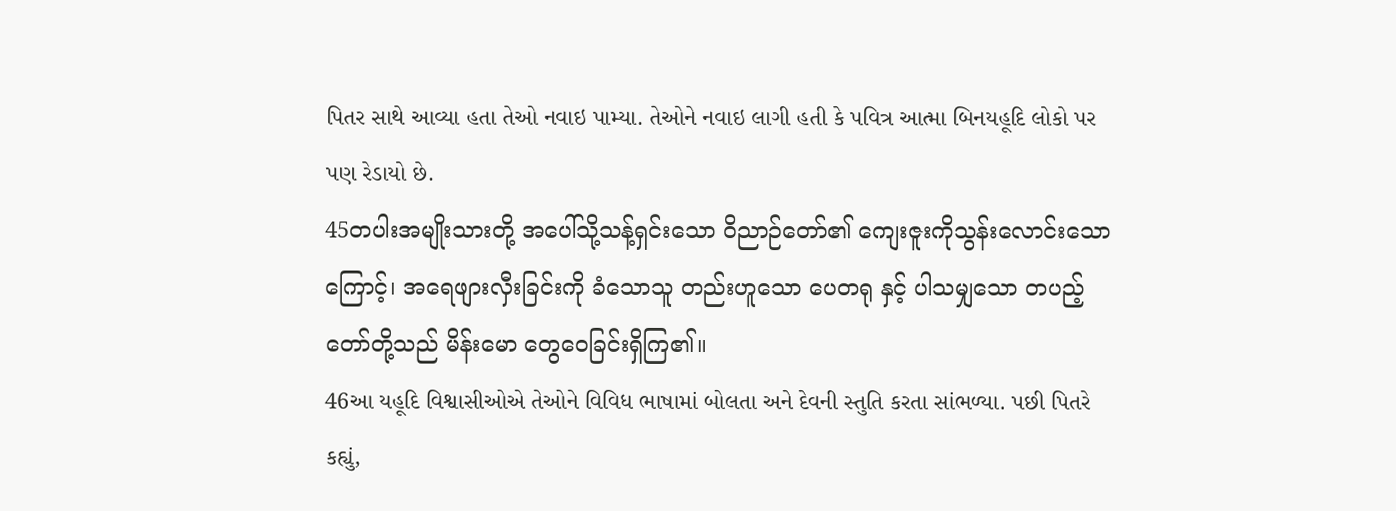પિતર સાથે આવ્યા હતા તેઓ નવાઇ પામ્યા. તેઓને નવાઇ લાગી હતી કે પવિત્ર આત્મા બિનયહૂદિ લોકો પર પણ રેડાયો છે.
45တပါးအမျိုးသားတို့ အပေါ်သို့သန့်ရှင်းသော ဝိညာဉ်တော်၏ ကျေးဇူးကိုသွန်းလောင်းသောကြောင့်၊ အရေဖျားလှီးခြင်းကို ခံသောသူ တည်းဟူသော ပေတရု နှင့် ပါသမျှသော တပည့်တော်တို့သည် မိန်းမော တွေဝေခြင်းရှိကြ၏။
46આ યહૂદિ વિશ્વાસીઓએ તેઓને વિવિધ ભાષામાં બોલતા અને દેવની સ્તુતિ કરતા સાંભળ્યા. પછી પિતરે કહ્યું,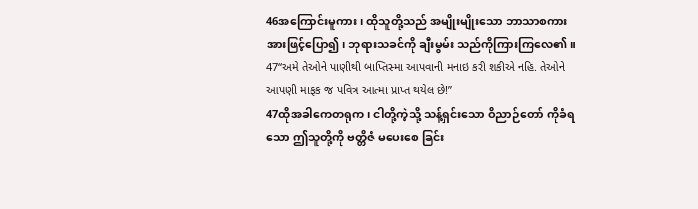46အကြောင်းမူကား၊ ထိုသူတို့သည် အမျိုးမျိုးသော ဘာသာစကား အားဖြင့်ပြော၍၊ ဘုရားသခင်ကို ချီးမွမ်း သည်ကိုကြားကြလေ၏။
47“અમે તેઓને પાણીથી બાપ્તિસ્મા આપવાની મનાઇ કરી શકીએ નહિ. તેઓને આપણી માફક જ પવિત્ર આત્મા પ્રાપ્ત થયેલ છે!”
47ထိုအခါကေတရုက၊ ငါတို့ကဲ့သို့ သန့်ရှင်းသော ဝိညာဉ်တော် ကိုခံရသော ဤသူတို့ကို ဗတ္တိဇံ မပေးစေ ခြင်း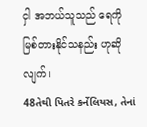ငှါ အဘယ်သူသည် ရေကို မြစ်တားနိုင်သနည်း ဟုဆိုလျက်၊
48તેથી પિતરે કર્નેલિયસ, તેનાં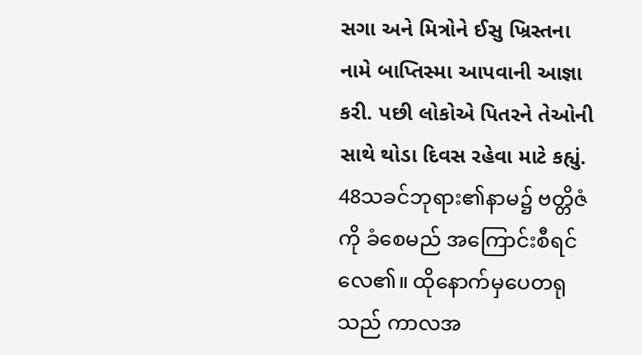સગા અને મિત્રોને ઈસુ ખ્રિસ્તના નામે બાપ્તિસ્મા આપવાની આજ્ઞા કરી. પછી લોકોએ પિતરને તેઓની સાથે થોડા દિવસ રહેવા માટે કહ્યું.
48သခင်ဘုရား၏နာမ၌ ဗတ္တိဇံကို ခံစေမည် အကြောင်းစီရင် လေ၏။ ထိုနောက်မှပေတရုသည် ကာလအ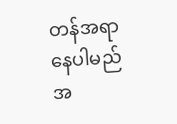တန်အရာနေပါမည် အ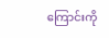ကြောင်းကို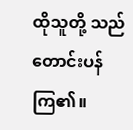ထိုသူတို့ သည် တောင်းပန်ကြ၏။